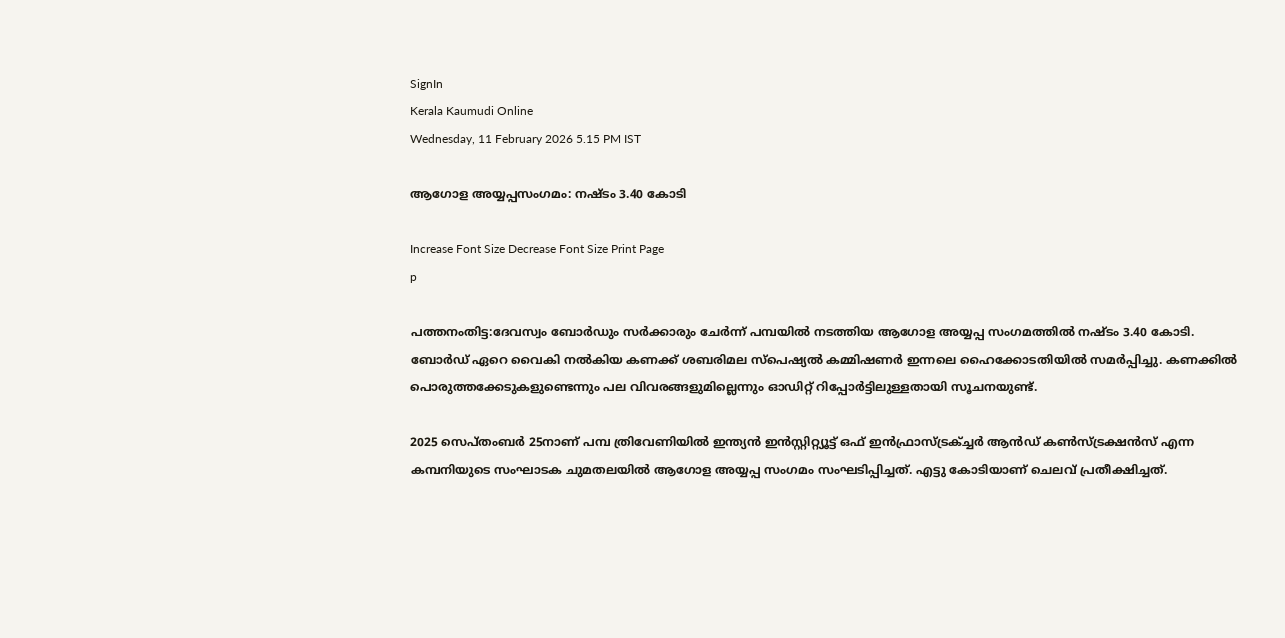SignIn
Kerala Kaumudi Online
Wednesday, 11 February 2026 5.15 PM IST

ആഗോള അയ്യപ്പസംഗമം: നഷ്ടം 3.40 കോടി

Increase Font Size Decrease Font Size Print Page
p

പത്തനംതിട്ട:ദേവസ്വം ബോർഡും സർക്കാരും ചേർന്ന് പമ്പയിൽ നടത്തിയ ആഗോള അയ്യപ്പ സംഗമത്തിൽ നഷ്ടം 3.40 കോടി. ബോർഡ് ഏറെ വൈകി നൽകിയ കണക്ക് ശബരിമല സ്പെഷ്യൽ കമ്മിഷണർ ഇന്നലെ ഹൈക്കോടതിയിൽ സമർപ്പിച്ചു. കണക്കിൽ പൊരുത്തക്കേടുകളുണ്ടെന്നും പല വിവരങ്ങളുമില്ലെന്നും ഓഡിറ്റ് റിപ്പോർട്ടിലുള്ളതായി സൂചനയുണ്ട്.

2025 സെപ്തംബർ 25നാണ് പമ്പ ത്രിവേണിയിൽ ഇന്ത്യൻ ഇൻസ്റ്റിറ്റ്യൂട്ട് ഒഫ് ഇൻഫ്രാസ്ട്രക്ച്ചർ ആൻഡ് കൺസ്ട്രക്ഷൻസ് എന്ന കമ്പനിയുടെ സംഘാടക ചുമതലയിൽ ആഗോള അയ്യപ്പ സംഗമം സംഘടിപ്പിച്ചത്. എട്ടു കോടിയാണ് ചെലവ് പ്രതീക്ഷിച്ചത്.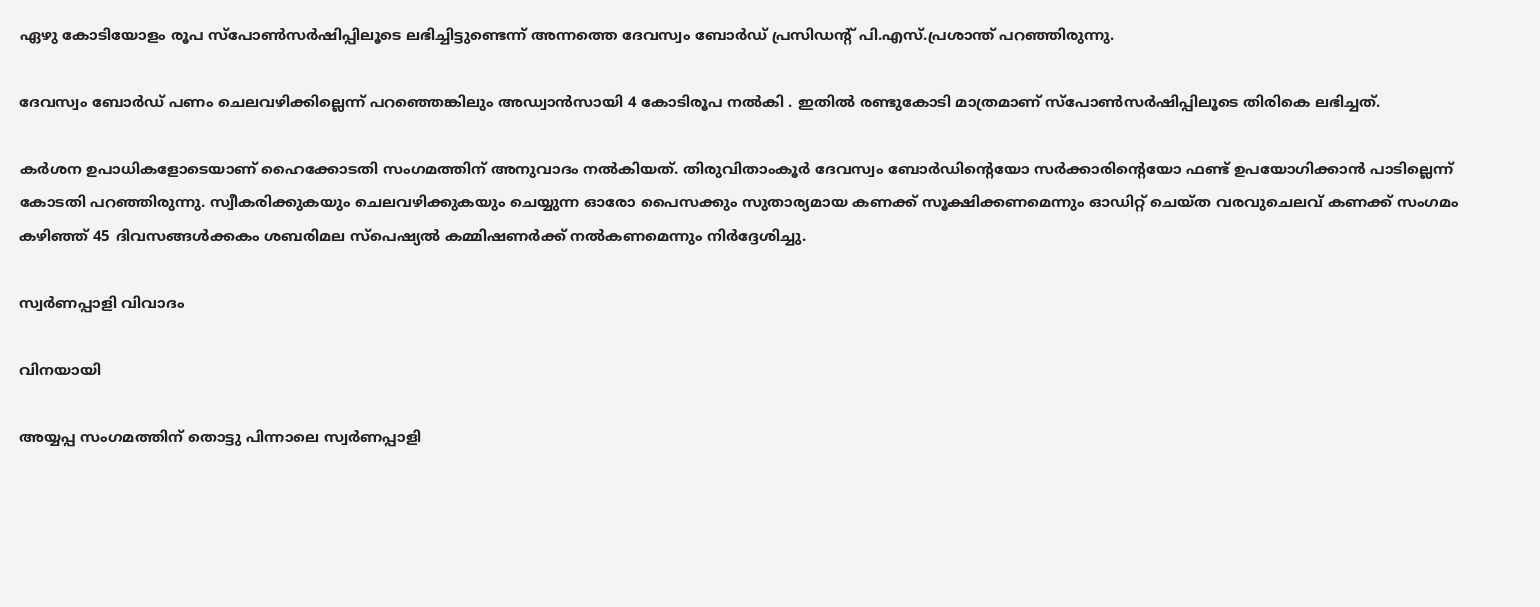ഏഴു കോടിയോളം രൂപ സ്പോൺസർഷിപ്പിലൂടെ ലഭിച്ചിട്ടുണ്ടെന്ന് അന്നത്തെ ദേവസ്വം ബോർഡ് പ്രസിഡന്റ് പി.എസ്.പ്രശാന്ത് പറഞ്ഞിരുന്നു.

ദേവസ്വം ബോർഡ് പണം ചെലവഴിക്കില്ലെന്ന് പറഞ്ഞെങ്കിലും അഡ്വാൻസായി 4 കോടിരൂപ നൽകി . ഇതിൽ രണ്ടുകോടി മാത്രമാണ് സ്പോൺസർഷിപ്പിലൂടെ തിരികെ ലഭിച്ചത്.

കർശന ഉപാധികളോടെയാണ് ഹൈക്കോടതി സംഗമത്തിന് അനുവാദം നൽകിയത്. തിരുവിതാംകൂർ ദേവസ്വം ബോർഡിന്റെയോ സർക്കാരിന്റെയോ ഫണ്ട് ഉപയോഗിക്കാൻ പാടില്ലെന്ന് കോടതി പറഞ്ഞിരുന്നു. സ്വീകരിക്കുകയും ചെലവഴിക്കുകയും ചെയ്യുന്ന ഓരോ പൈസക്കും സുതാര്യമായ കണക്ക് സൂക്ഷിക്കണമെന്നും ഓഡിറ്റ് ചെയ്ത വരവുചെലവ് കണക്ക് സംഗമം കഴിഞ്ഞ് 45 ദിവസങ്ങൾക്കകം ശബരിമല സ്‌പെഷ്യൽ കമ്മിഷണർക്ക് നൽകണമെന്നും നിർദ്ദേശിച്ചു.

സ്വർണപ്പാളി വിവാദം

വിനയായി

അയ്യപ്പ സംഗമത്തിന് തൊട്ടു പിന്നാലെ സ്വർണപ്പാളി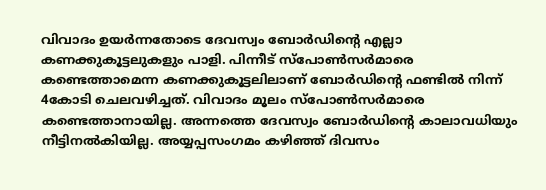വിവാദം ഉയർന്നതോടെ ദേവസ്വം ബോർഡിന്റെ എല്ലാ കണക്കുകൂട്ടലുകളും പാളി. പിന്നീട് സ്‌പോൺസർമാരെ കണ്ടെത്താമെന്ന കണക്കുകൂട്ടലിലാണ് ബോർഡിന്റെ ഫണ്ടിൽ നിന്ന് 4കോടി ചെലവഴിച്ചത്. വിവാദം മൂലം സ്‌പോൺസർമാരെ കണ്ടെത്താനായില്ല. അന്നത്തെ ദേവസ്വം ബോർഡിന്റെ കാലാവധിയും നീട്ടിനൽകിയില്ല. അയ്യപ്പസംഗമം കഴിഞ്ഞ് ദിവസം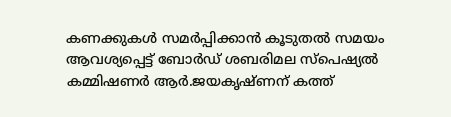കണക്കുകൾ സമർപ്പിക്കാൻ കൂടുതൽ സമയം ആവശ്യപ്പെട്ട് ബോർഡ് ശബരിമല സ്‌പെഷ്യൽ കമ്മിഷണർ ആർ.ജയകൃഷ്ണന് കത്ത്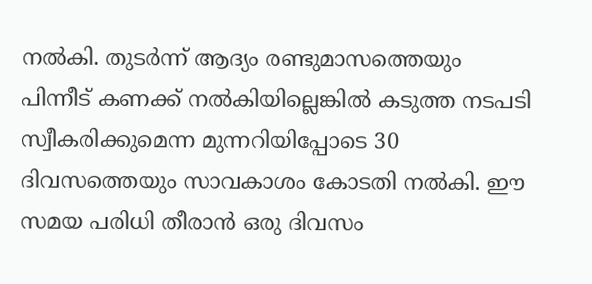നൽകി. തുടർന്ന് ആദ്യം രണ്ടുമാസത്തെയും പിന്നീട് കണക്ക് നൽകിയില്ലെങ്കിൽ കടുത്ത നടപടി സ്വീകരിക്കുമെന്ന മുന്നറിയിപ്പോടെ 30 ദിവസത്തെയും സാവകാശം കോടതി നൽകി. ഈ സമയ പരിധി തീരാൻ ഒരു ദിവസം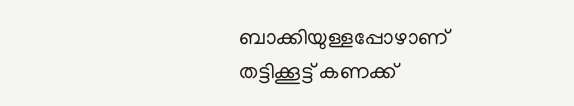ബാക്കിയുള്ളപ്പോഴാണ് തട്ടിക്കൂട്ട് കണക്ക്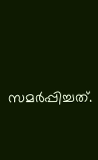സമർപ്പിച്ചത്.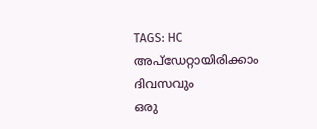TAGS: HC
അപ്ഡേറ്റായിരിക്കാം ദിവസവും
ഒരു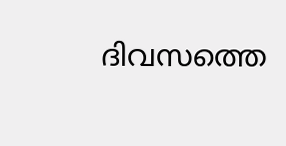ദിവസത്തെ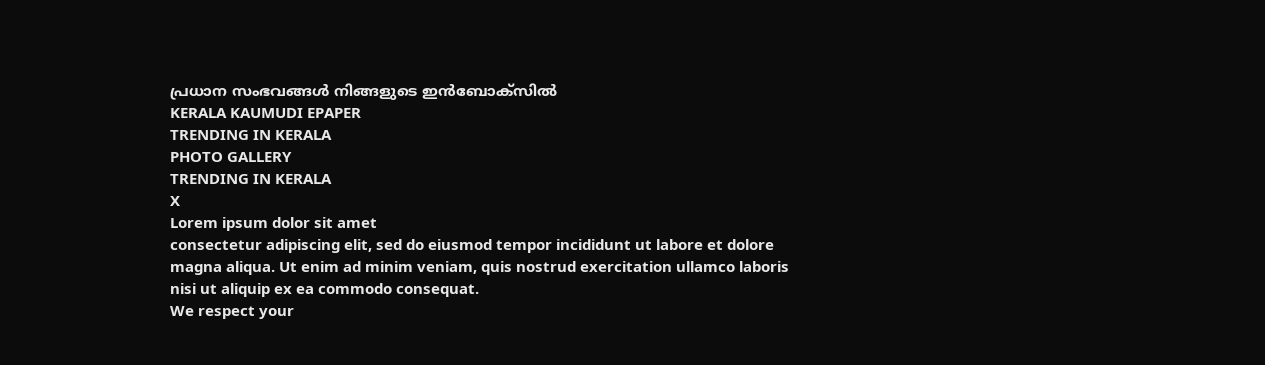പ്രധാന സംഭവങ്ങൾ നിങ്ങളുടെ ഇൻബോക്സിൽ
KERALA KAUMUDI EPAPER
TRENDING IN KERALA
PHOTO GALLERY
TRENDING IN KERALA
X
Lorem ipsum dolor sit amet
consectetur adipiscing elit, sed do eiusmod tempor incididunt ut labore et dolore magna aliqua. Ut enim ad minim veniam, quis nostrud exercitation ullamco laboris nisi ut aliquip ex ea commodo consequat.
We respect your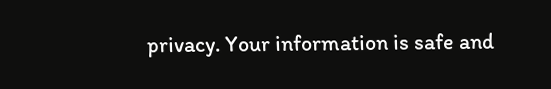privacy. Your information is safe and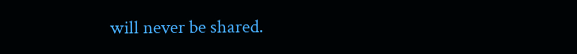will never be shared.